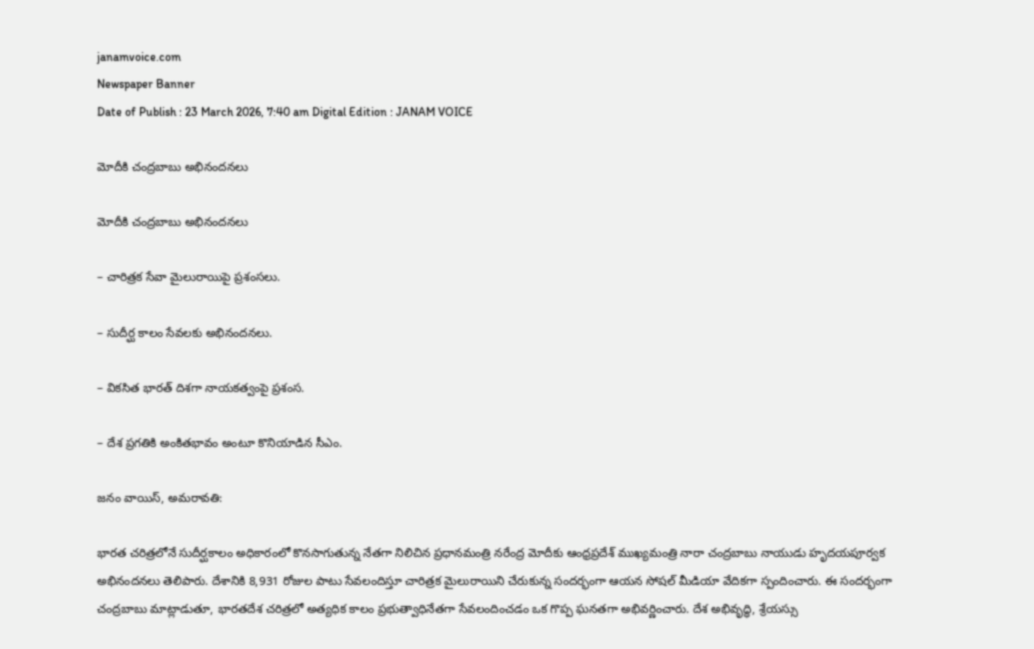janamvoice.com
Newspaper Banner
Date of Publish : 23 March 2026, 7:40 am Digital Edition : JANAM VOICE

మోదీకి చంద్రబాబు అభినందనలు

మోదీకి చంద్రబాబు అభినందనలు

– చారిత్రక సేవా మైలురాయిపై ప్రశంసలు.

– సుదీర్ఘ కాలం సేవలకు అభినందనలు.

– వికసిత భారత్ దిశగా నాయకత్వంపై ప్రశంస.

– దేశ ప్రగతికి అంకితభావం అంటూ కొనియాడిన సీఎం.

జనం వాయిస్, అమరావతి:

భారత చరిత్రలోనే సుదీర్ఘకాలం అధికారంలో కొనసాగుతున్న నేతగా నిలిచిన ప్రధానమంత్రి నరేంద్ర మోదీకు ఆంధ్రప్రదేశ్ ముఖ్యమంత్రి నారా చంద్రబాబు నాయుడు హృదయపూర్వక అభినందనలు తెలిపారు. దేశానికి 8,931 రోజుల పాటు సేవలందిస్తూ చారిత్రక మైలురాయిని చేరుకున్న సందర్భంగా ఆయన సోషల్ మీడియా వేదికగా స్పందించారు. ఈ సందర్భంగా చంద్రబాబు మాట్లాడుతూ, భారతదేశ చరిత్రలో అత్యధిక కాలం ప్రభుత్వాధినేతగా సేవలందించడం ఒక గొప్ప ఘనతగా అభివర్ణించారు. దేశ అభివృద్ధి, శ్రేయస్సు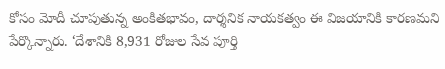కోసం మోదీ చూపుతున్న అంకితభావం, దార్శనిక నాయకత్వం ఈ విజయానికి కారణమని పేర్కొన్నారు. ‘దేశానికి 8,931 రోజుల సేవ పూర్తి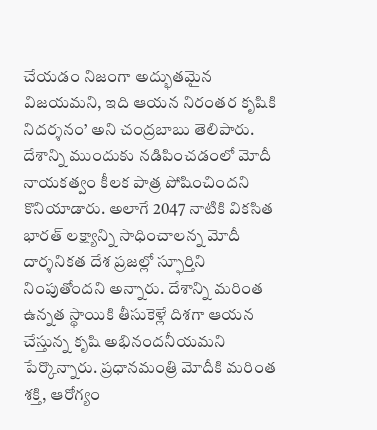చేయడం నిజంగా అద్భుతమైన విజయమని, ఇది ఆయన నిరంతర కృషికి నిదర్శనం’ అని చంద్రబాబు తెలిపారు. దేశాన్ని ముందుకు నడిపించడంలో మోదీ నాయకత్వం కీలక పాత్ర పోషించిందని కొనియాడారు. అలాగే 2047 నాటికి వికసిత భారత్ లక్ష్యాన్ని సాధించాలన్న మోదీ దార్శనికత దేశ ప్రజల్లో స్ఫూర్తిని నింపుతోందని అన్నారు. దేశాన్ని మరింత ఉన్నత స్థాయికి తీసుకెళ్లే దిశగా ఆయన చేస్తున్న కృషి అభినందనీయమని పేర్కొన్నారు. ప్రధానమంత్రి మోదీకి మరింత శక్తి, ఆరోగ్యం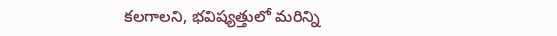కలగాలని, భవిష్యత్తులో మరిన్ని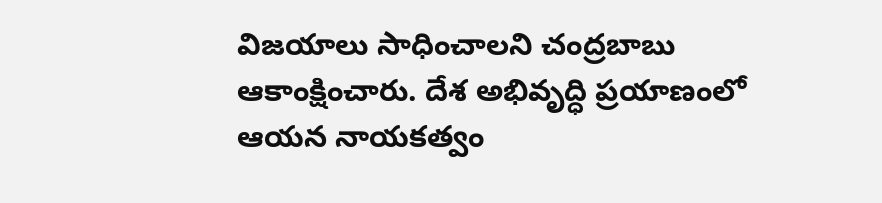విజయాలు సాధించాలని చంద్రబాబు ఆకాంక్షించారు. దేశ అభివృద్ధి ప్రయాణంలో ఆయన నాయకత్వం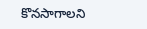కొనసాగాలని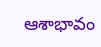ఆశాభావం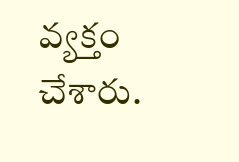వ్యక్తం చేశారు.